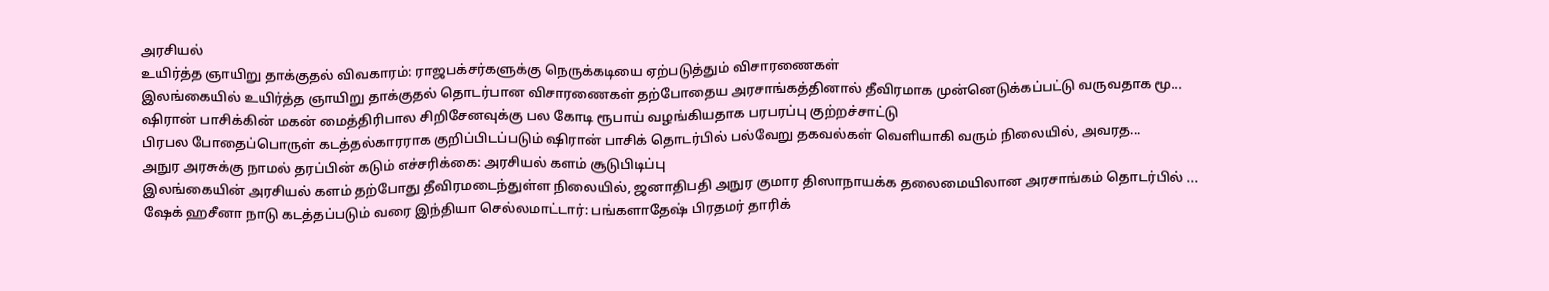அரசியல்
உயிர்த்த ஞாயிறு தாக்குதல் விவகாரம்: ராஜபக்சர்களுக்கு நெருக்கடியை ஏற்படுத்தும் விசாரணைகள்
இலங்கையில் உயிர்த்த ஞாயிறு தாக்குதல் தொடர்பான விசாரணைகள் தற்போதைய அரசாங்கத்தினால் தீவிரமாக முன்னெடுக்கப்பட்டு வருவதாக மூ...
ஷிரான் பாசிக்கின் மகன் மைத்திரிபால சிறிசேனவுக்கு பல கோடி ரூபாய் வழங்கியதாக பரபரப்பு குற்றச்சாட்டு
பிரபல போதைப்பொருள் கடத்தல்காரராக குறிப்பிடப்படும் ஷிரான் பாசிக் தொடர்பில் பல்வேறு தகவல்கள் வெளியாகி வரும் நிலையில், அவரத...
அநுர அரசுக்கு நாமல் தரப்பின் கடும் எச்சரிக்கை: அரசியல் களம் சூடுபிடிப்பு
இலங்கையின் அரசியல் களம் தற்போது தீவிரமடைந்துள்ள நிலையில், ஜனாதிபதி அநுர குமார திஸாநாயக்க தலைமையிலான அரசாங்கம் தொடர்பில் ...
ஷேக் ஹசீனா நாடு கடத்தப்படும் வரை இந்தியா செல்லமாட்டார்: பங்களாதேஷ் பிரதமர் தாரிக்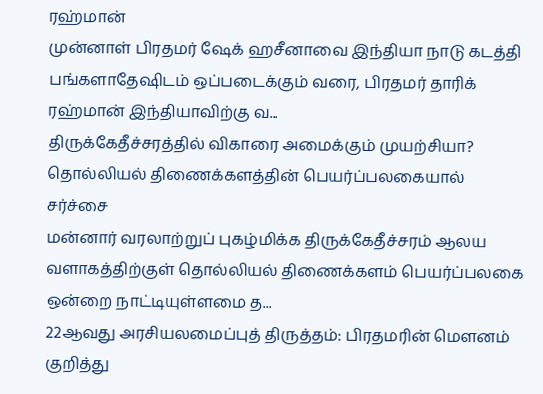ரஹ்மான்
முன்னாள் பிரதமர் ஷேக் ஹசீனாவை இந்தியா நாடு கடத்தி பங்களாதேஷிடம் ஒப்படைக்கும் வரை, பிரதமர் தாரிக் ரஹ்மான் இந்தியாவிற்கு வ...
திருக்கேதீச்சரத்தில் விகாரை அமைக்கும் முயற்சியா? தொல்லியல் திணைக்களத்தின் பெயர்ப்பலகையால் சர்ச்சை
மன்னார் வரலாற்றுப் புகழ்மிக்க திருக்கேதீச்சரம் ஆலய வளாகத்திற்குள் தொல்லியல் திணைக்களம் பெயர்ப்பலகை ஒன்றை நாட்டியுள்ளமை த...
22ஆவது அரசியலமைப்புத் திருத்தம்: பிரதமரின் மௌனம் குறித்து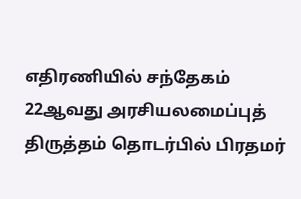எதிரணியில் சந்தேகம்
22ஆவது அரசியலமைப்புத் திருத்தம் தொடர்பில் பிரதமர்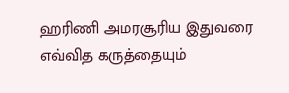ஹரிணி அமரசூரிய இதுவரை எவ்வித கருத்தையும்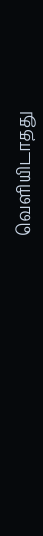வெளியிடாதது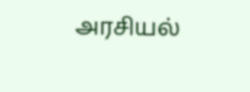அரசியல்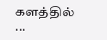களத்தில் ...